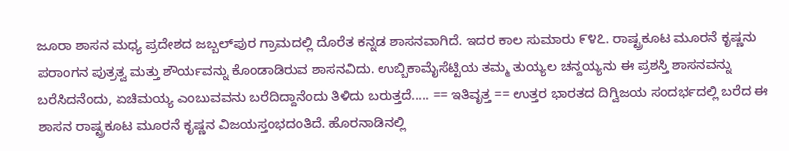ಜೂರಾ ಶಾಸನ ಮಧ್ಯ ಪ್ರದೇಶದ ಜಬ್ಬಲ್‍ಪುರ ಗ್ರಾಮದಲ್ಲಿ ದೊರೆತ ಕನ್ನಡ ಶಾಸನವಾಗಿದೆ. ಇದರ ಕಾಲ ಸುಮಾರು ೯೪೭. ರಾಷ್ಟ್ರಕೂಟ ಮೂರನೆ ಕೃಷ್ಣನು ಪರಾಂಗನ ಪುತ್ರತ್ವ ಮತ್ತು ಶೌರ್ಯವನ್ನು ಕೊಂಡಾಡಿರುವ ಶಾಸನವಿದು. ಉಬ್ಬಿಕಾಮೈಸೆಟ್ಟಿಯ ತಮ್ಮ ತುಯ್ಯಲ ಚನ್ದಯ್ಯನು ಈ ಪ್ರಶಸ್ತಿ ಶಾಸನವನ್ನು ಬರೆಸಿದನೆಂದು, ಏಚಿಮಯ್ಯ ಎಂಬುವವನು ಬರೆದಿದ್ದಾನೆಂದು ತಿಳಿದು ಬರುತ್ತದೆ..... == ಇತಿವೃತ್ತ == ಉತ್ತರ ಭಾರತದ ದಿಗ್ವಿಜಯ ಸಂದರ್ಭದಲ್ಲಿ ಬರೆದ ಈ ಶಾಸನ ರಾಷ್ಟ್ರಕೂಟ ಮೂರನೆ ಕೃಷ್ಣನ ವಿಜಯಸ್ತಂಭದಂತಿದೆ. ಹೊರನಾಡಿನಲ್ಲಿ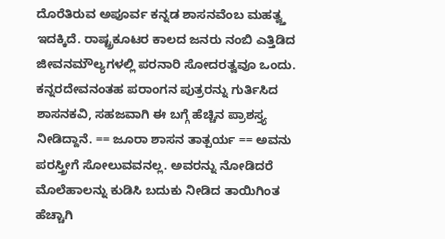ದೊರೆತಿರುವ ಅಪೂರ್ವ ಕನ್ನಡ ಶಾಸನವೆಂಬ ಮಹತ್ವ್ತ ಇದಕ್ಕಿದೆ. ರಾಷ್ಟ್ರಕೂಟರ ಕಾಲದ ಜನರು ನಂಬಿ ಎತ್ತಿಡಿದ ಜೀವನಮೌಲ್ಯಗಳಲ್ಲಿ ಪರನಾರಿ ಸೋದರತ್ವವೂ ಒಂದು. ಕನ್ನರದೇವನಂತಹ ಪರಾಂಗನ ಪುತ್ರರನ್ನು ಗುರ್ತಿಸಿದ ಶಾಸನಕವಿ, ಸಹಜವಾಗಿ ಈ ಬಗ್ಗೆ ಹೆಚ್ಚಿನ ಪ್ರಾಶಸ್ತ್ಯ ನೀಡಿದ್ದಾನೆ. == ಜೂರಾ ಶಾಸನ ತಾತ್ಪರ್ಯ == ಅವನು ಪರಸ್ತ್ರೀಗೆ ಸೋಲುವವನಲ್ಲ. ಅವರನ್ನು ನೋಡಿದರೆ ಮೊಲೆಹಾಲನ್ನು ಕುಡಿಸಿ ಬದುಕು ನೀಡಿದ ತಾಯಿಗಿಂತ ಹೆಚ್ಚಾಗಿ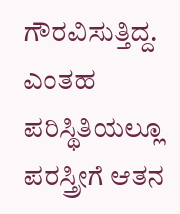ಗೌರವಿಸುತ್ತಿದ್ದ. ಎಂತಹ ಪರಿಸ್ಥಿತಿಯಲ್ಲೂ ಪರಸ್ತ್ರೀಗೆ ಆತನ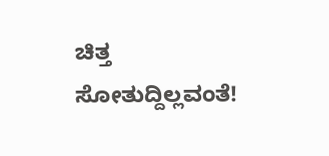ಚಿತ್ತ ಸೋತುದ್ದಿಲ್ಲವಂತೆ!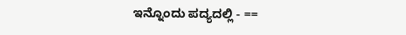ಇನ್ನೊಂದು ಪದ್ಯದಲ್ಲಿ - ==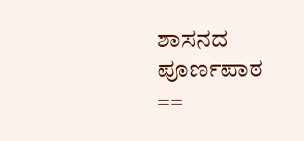ಶಾಸನದ ಪೂರ್ಣಪಾಠ ==